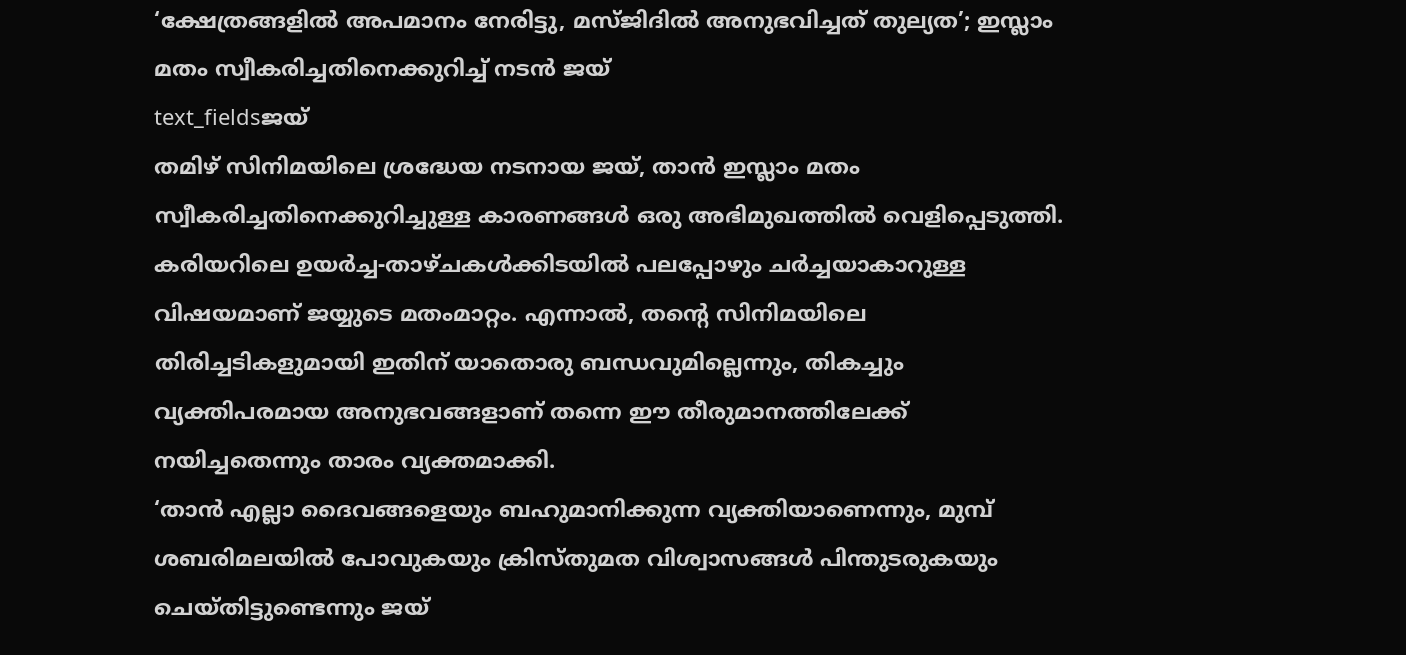‘ക്ഷേത്രങ്ങളിൽ അപമാനം നേരിട്ടു, മസ്ജിദിൽ അനുഭവിച്ചത് തുല്യത’; ഇസ്ലാം മതം സ്വീകരിച്ചതിനെക്കുറിച്ച് നടൻ ജയ്
text_fieldsജയ്
തമിഴ് സിനിമയിലെ ശ്രദ്ധേയ നടനായ ജയ്, താൻ ഇസ്ലാം മതം സ്വീകരിച്ചതിനെക്കുറിച്ചുള്ള കാരണങ്ങൾ ഒരു അഭിമുഖത്തിൽ വെളിപ്പെടുത്തി. കരിയറിലെ ഉയർച്ച-താഴ്ചകൾക്കിടയിൽ പലപ്പോഴും ചർച്ചയാകാറുള്ള വിഷയമാണ് ജയ്യുടെ മതംമാറ്റം. എന്നാൽ, തന്റെ സിനിമയിലെ തിരിച്ചടികളുമായി ഇതിന് യാതൊരു ബന്ധവുമില്ലെന്നും, തികച്ചും വ്യക്തിപരമായ അനുഭവങ്ങളാണ് തന്നെ ഈ തീരുമാനത്തിലേക്ക് നയിച്ചതെന്നും താരം വ്യക്തമാക്കി.
‘താൻ എല്ലാ ദൈവങ്ങളെയും ബഹുമാനിക്കുന്ന വ്യക്തിയാണെന്നും, മുമ്പ് ശബരിമലയിൽ പോവുകയും ക്രിസ്തുമത വിശ്വാസങ്ങൾ പിന്തുടരുകയും ചെയ്തിട്ടുണ്ടെന്നും ജയ്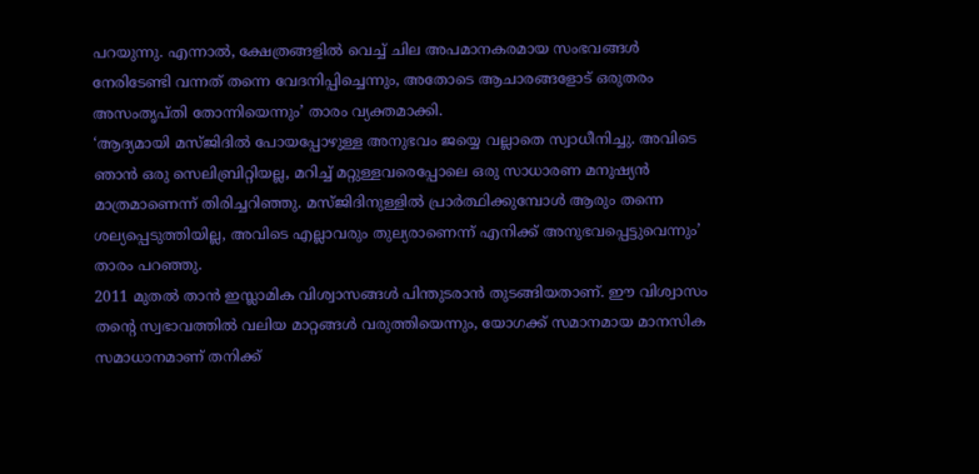പറയുന്നു. എന്നാൽ, ക്ഷേത്രങ്ങളിൽ വെച്ച് ചില അപമാനകരമായ സംഭവങ്ങൾ നേരിടേണ്ടി വന്നത് തന്നെ വേദനിപ്പിച്ചെന്നും, അതോടെ ആചാരങ്ങളോട് ഒരുതരം അസംതൃപ്തി തോന്നിയെന്നും’ താരം വ്യക്തമാക്കി.
‘ആദ്യമായി മസ്ജിദിൽ പോയപ്പോഴുള്ള അനുഭവം ജയ്യെ വല്ലാതെ സ്വാധീനിച്ചു. അവിടെ ഞാൻ ഒരു സെലിബ്രിറ്റിയല്ല, മറിച്ച് മറ്റുള്ളവരെപ്പോലെ ഒരു സാധാരണ മനുഷ്യൻ മാത്രമാണെന്ന് തിരിച്ചറിഞ്ഞു. മസ്ജിദിനുള്ളിൽ പ്രാർത്ഥിക്കുമ്പോൾ ആരും തന്നെ ശല്യപ്പെടുത്തിയില്ല, അവിടെ എല്ലാവരും തുല്യരാണെന്ന് എനിക്ക് അനുഭവപ്പെട്ടുവെന്നും’ താരം പറഞ്ഞു.
2011 മുതൽ താൻ ഇസ്ലാമിക വിശ്വാസങ്ങൾ പിന്തുടരാൻ തുടങ്ങിയതാണ്. ഈ വിശ്വാസം തന്റെ സ്വഭാവത്തിൽ വലിയ മാറ്റങ്ങൾ വരുത്തിയെന്നും, യോഗക്ക് സമാനമായ മാനസിക സമാധാനമാണ് തനിക്ക്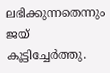ലഭിക്കുന്നതെന്നും ജയ് കൂട്ടിച്ചേർത്തു.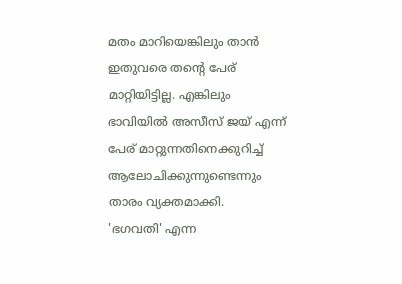മതം മാറിയെങ്കിലും താൻ ഇതുവരെ തന്റെ പേര് മാറ്റിയിട്ടില്ല. എങ്കിലും ഭാവിയിൽ അസീസ് ജയ് എന്ന് പേര് മാറ്റുന്നതിനെക്കുറിച്ച് ആലോചിക്കുന്നുണ്ടെന്നും താരം വ്യക്തമാക്കി.
'ഭഗവതി' എന്ന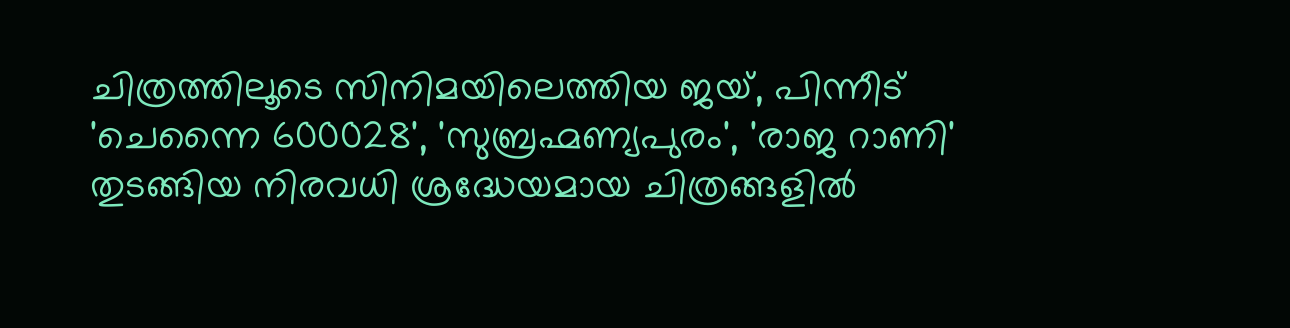ചിത്രത്തിലൂടെ സിനിമയിലെത്തിയ ജയ്, പിന്നീട് 'ചെന്നൈ 600028', 'സുബ്രഹ്മണ്യപുരം', 'രാജ റാണി' തുടങ്ങിയ നിരവധി ശ്രദ്ധേയമായ ചിത്രങ്ങളിൽ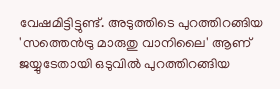വേഷമിട്ടിട്ടുണ്ട്. അടുത്തിടെ പുറത്തിറങ്ങിയ 'സത്തെൻട്രു മാരുതു വാനിലൈ' ആണ് ജയ്യുടേതായി ഒടുവിൽ പുറത്തിറങ്ങിയ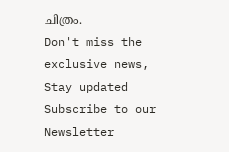ചിത്രം.
Don't miss the exclusive news, Stay updated
Subscribe to our Newsletter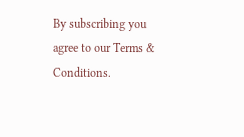By subscribing you agree to our Terms & Conditions.